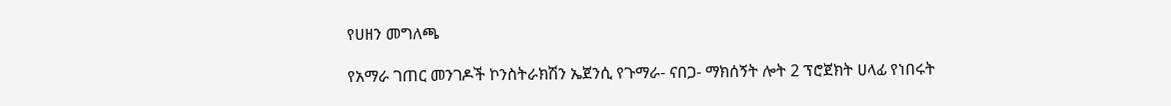የሀዘን መግለጫ

የአማራ ገጠር መንገዶች ኮንስትራክሽን ኤጀንሲ የጉማራ- ናበጋ- ማክሰኝት ሎት 2 ፕሮጀክት ሀላፊ የነበሩት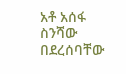አቶ አሰፋ ስንሻው በደረሰባቸው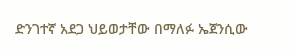ድንገተኛ አደጋ ህይወታቸው በማለፉ ኤጀንሲው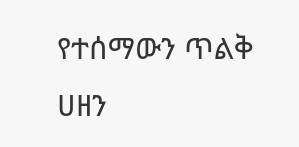የተሰማውን ጥልቅ ሀዘን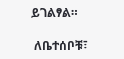ይገልፃል።

 ለቤተሰቦቹ፣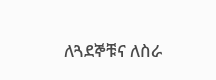ለጓደኞቹና ለስራ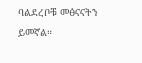ባልደረቦቹ መፅናናትን ይመኛል።